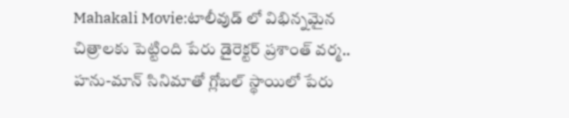Mahakali Movie:టాలీవుడ్ లో విభిన్నమైన చిత్రాలకు పెట్టింది పేరు డైరెక్టర్ ప్రశాంత్ వర్మ.. హను-మాన్ సినిమాతో గ్లోబల్ స్థాయిలో పేరు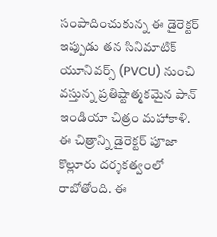సంపాదించుకున్న ఈ డైరెక్టర్ ఇప్పుడు తన సినిమాటిక్ యూనివర్స్ (PVCU) నుంచి వస్తున్న ప్రతిష్టాత్మకమైన పాన్ ఇండియా చిత్రం మహాకాళి. ఈ చిత్రాన్ని డైరెక్టర్ పూజా కొల్లూరు దర్శకత్వంలో రాబోతోంది. ఈ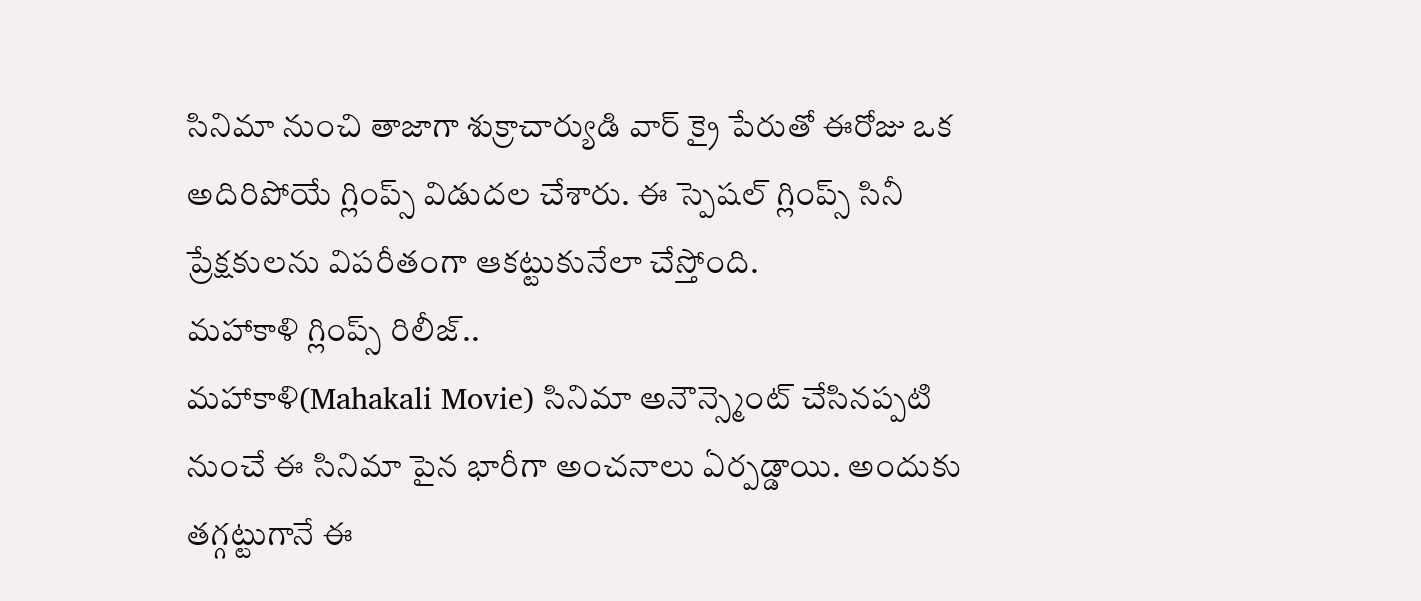సినిమా నుంచి తాజాగా శుక్రాచార్యుడి వార్ క్రై పేరుతో ఈరోజు ఒక అదిరిపోయే గ్లింప్స్ విడుదల చేశారు. ఈ స్పెషల్ గ్లింప్స్ సినీ ప్రేక్షకులను విపరీతంగా ఆకట్టుకునేలా చేస్తోంది.
మహాకాళి గ్లింప్స్ రిలీజ్..
మహాకాళి(Mahakali Movie) సినిమా అనౌన్స్మెంట్ చేసినప్పటి నుంచే ఈ సినిమా పైన భారీగా అంచనాలు ఏర్పడ్డాయి. అందుకు తగ్గట్టుగానే ఈ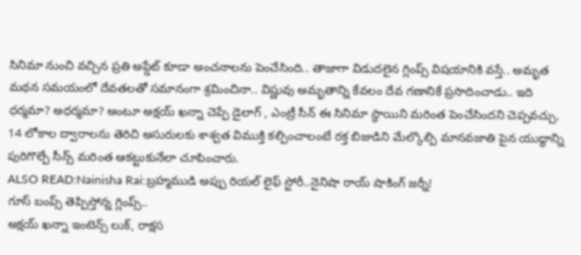సినిమా నుంచి వచ్చిన ప్రతి అప్డేట్ కూడా అంచనాలను పెంచేసింది.. తాజాగా విడుదలైన గ్లింప్స్ విషయానికి వస్తే.. అమృత మథన సమయంలో దేవతలతో సమానంగా శ్రమించినా.. విష్ణువు అమృతాన్ని కేవలం దేవ గణానికే ప్రసాదించాడు.. ఇది ధర్మమా? అధర్మమా? అంటూ అక్షయ్ ఖన్నా చెప్పే డైలాగ్ , ఎంట్రీ సీన్ ఈ సినిమా స్థాయిని మరింత పెంచేసిందని చెప్పవచ్చు. 14 లోకాల ద్వారాలను తెరిచి అసురులకు శాశ్వత విముక్తి కల్పించాలంటే రక్త బిజుడిని మేల్కొల్పి మానవజాతి పైన యుద్ధాన్ని పురిగొల్పే సీన్స్ మరింత ఆకట్టుకునేలా చూపించారు.
ALSO READ:Nainisha Rai:బ్రహ్మముడి అప్పు రియల్ లైఫ్ స్టోరీ..నైనిషా రాయ్ షాకింగ్ జర్నీ!
గూస్ బంప్స్ తెప్పిస్తోన్న గ్లింప్స్..
అక్షయ్ ఖన్నా ఇంటెన్స్ లుక్, రాక్షస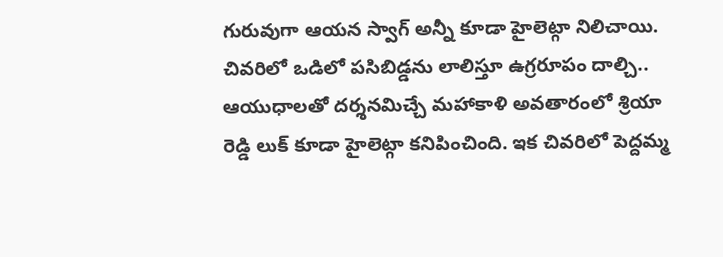గురువుగా ఆయన స్వాగ్ అన్నీ కూడా హైలెట్గా నిలిచాయి. చివరిలో ఒడిలో పసిబిడ్డను లాలిస్తూ ఉగ్రరూపం దాల్చి.. ఆయుధాలతో దర్శనమిచ్చే మహాకాళి అవతారంలో శ్రియా రెడ్డి లుక్ కూడా హైలెట్గా కనిపించింది. ఇక చివరిలో పెద్దమ్మ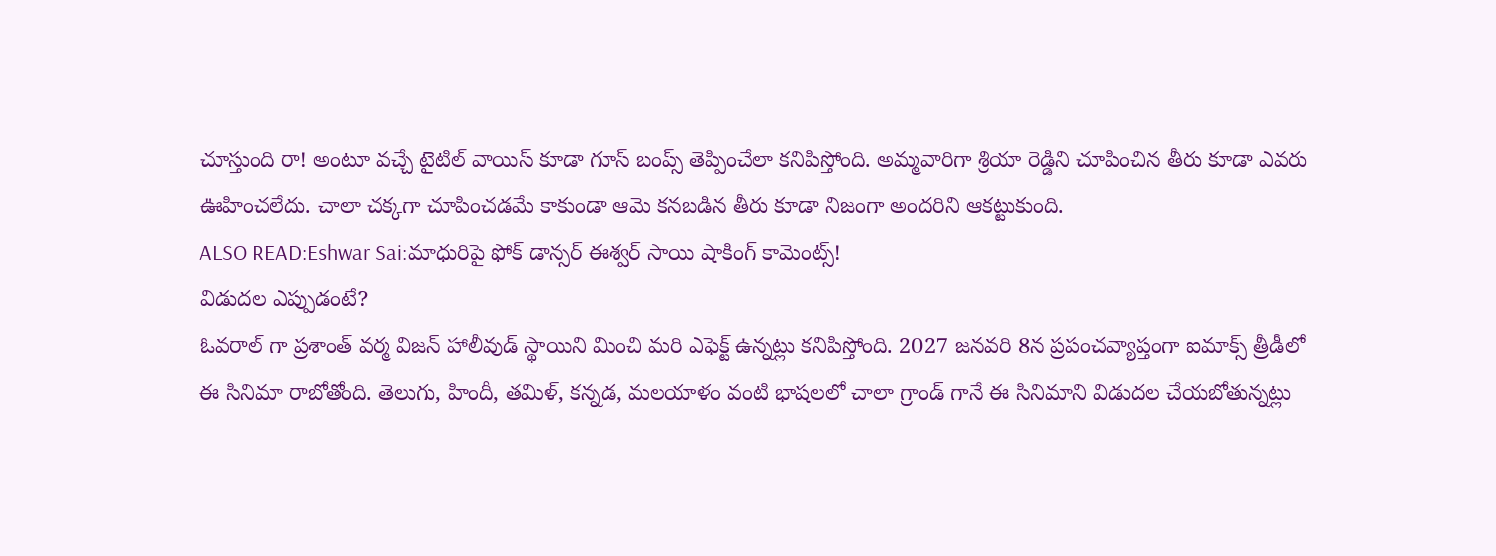చూస్తుంది రా! అంటూ వచ్చే టైటిల్ వాయిస్ కూడా గూస్ బంప్స్ తెప్పించేలా కనిపిస్తోంది. అమ్మవారిగా శ్రియా రెడ్డిని చూపించిన తీరు కూడా ఎవరు ఊహించలేదు. చాలా చక్కగా చూపించడమే కాకుండా ఆమె కనబడిన తీరు కూడా నిజంగా అందరిని ఆకట్టుకుంది.
ALSO READ:Eshwar Sai:మాధురిపై ఫోక్ డాన్సర్ ఈశ్వర్ సాయి షాకింగ్ కామెంట్స్!
విడుదల ఎప్పుడంటే?
ఓవరాల్ గా ప్రశాంత్ వర్మ విజన్ హాలీవుడ్ స్థాయిని మించి మరి ఎఫెక్ట్ ఉన్నట్లు కనిపిస్తోంది. 2027 జనవరి 8న ప్రపంచవ్యాప్తంగా ఐమాక్స్ త్రీడీలో ఈ సినిమా రాబోతోంది. తెలుగు, హిందీ, తమిళ్, కన్నడ, మలయాళం వంటి భాషలలో చాలా గ్రాండ్ గానే ఈ సినిమాని విడుదల చేయబోతున్నట్లు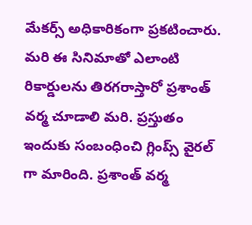మేకర్స్ అధికారికంగా ప్రకటించారు. మరి ఈ సినిమాతో ఎలాంటి రికార్డులను తిరగరాస్తారో ప్రశాంత్ వర్మ చూడాలి మరి. ప్రస్తుతం ఇందుకు సంబంధించి గ్లింప్స్ వైరల్ గా మారింది. ప్రశాంత్ వర్మ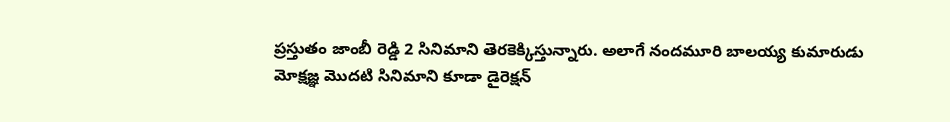ప్రస్తుతం జాంబీ రెడ్డి 2 సినిమాని తెరకెక్కిస్తున్నారు. అలాగే నందమూరి బాలయ్య కుమారుడు మోక్షజ్ఞ మొదటి సినిమాని కూడా డైరెక్షన్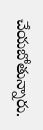చేయబోతున్నారు.